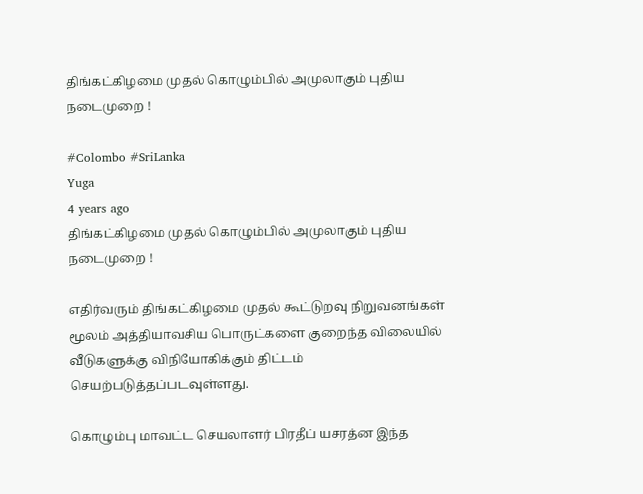திங்கட்கிழமை முதல் கொழும்பில் அமுலாகும் புதிய நடைமுறை !

#Colombo #SriLanka
Yuga
4 years ago
திங்கட்கிழமை முதல் கொழும்பில் அமுலாகும் புதிய நடைமுறை !

எதிர்வரும் திங்கட்கிழமை முதல் கூட்டுறவு நிறுவனங்கள் மூலம் அத்தியாவசிய பொருட்களை குறைந்த விலையில் வீடுகளுக்கு விநியோகிக்கும் திட்டம் செயற்படுத்தப்படவுள்ளது.

கொழும்பு மாவட்ட செயலாளர் பிரதீப் யசரத்ன இந்த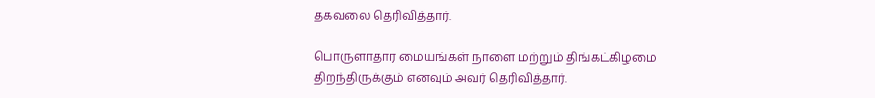தகவலை தெரிவித்தார்.

பொருளாதார மையங்கள் நாளை மற்றும் திங்கட்கிழமை திறந்திருக்கும் எனவும் அவர் தெரிவித்தார்.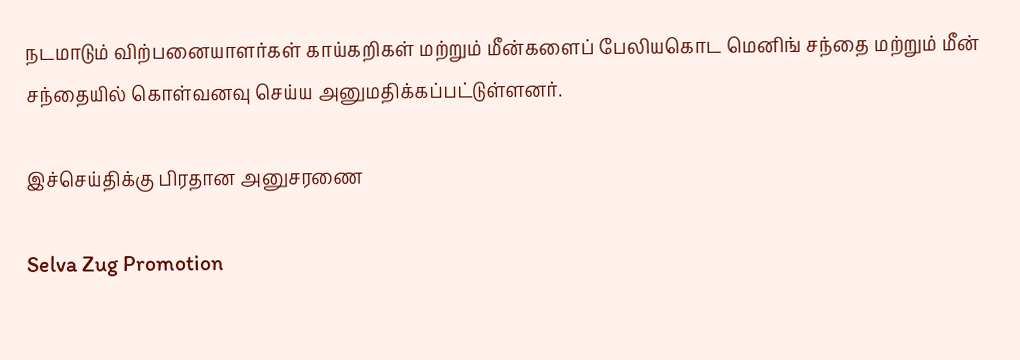நடமாடும் விற்பனையாளர்கள் காய்கறிகள் மற்றும் மீன்களைப் பேலியகொட மெனிங் சந்தை மற்றும் மீன் சந்தையில் கொள்வனவு செய்ய அனுமதிக்கப்பட்டுள்ளனர்.

இச்செய்திக்கு பிரதான அனுசரணை

Selva Zug Promotion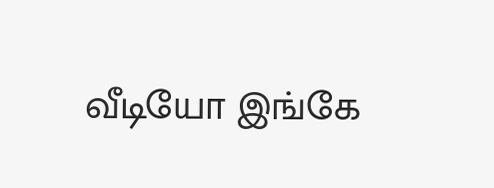வீடியோ இங்கே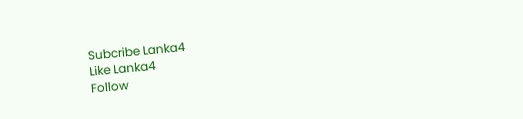Subcribe Lanka4
Like Lanka4
Follow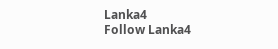Lanka4
Follow Lanka4